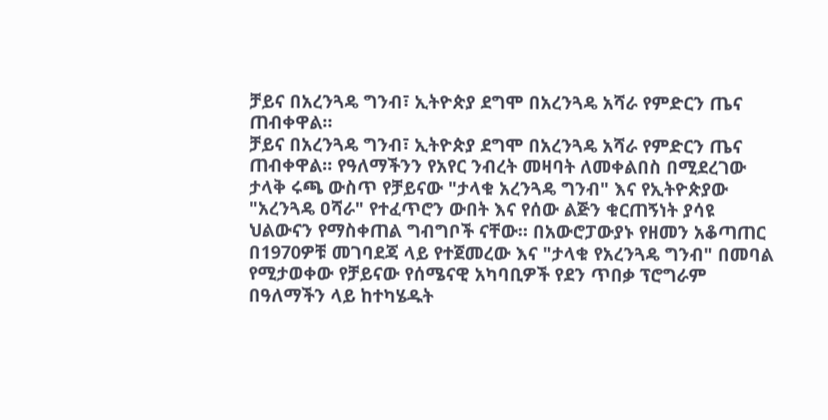ቻይና በአረንጓዴ ግንብ፣ ኢትዮጵያ ደግሞ በአረንጓዴ አሻራ የምድርን ጤና ጠብቀዋል።
ቻይና በአረንጓዴ ግንብ፣ ኢትዮጵያ ደግሞ በአረንጓዴ አሻራ የምድርን ጤና ጠብቀዋል። የዓለማችንን የአየር ንብረት መዛባት ለመቀልበስ በሚደረገው ታላቅ ሩጫ ውስጥ የቻይናው "ታላቁ አረንጓዴ ግንብ" እና የኢትዮጵያው "አረንጓዴ ዐሻራ" የተፈጥሮን ውበት እና የሰው ልጅን ቁርጠኝነት ያሳዩ ህልውናን የማስቀጠል ግብግቦች ናቸው። በአውሮፓውያኑ የዘመን አቆጣጠር በ1970ዎቹ መገባደጃ ላይ የተጀመረው እና "ታላቁ የአረንጓዴ ግንብ" በመባል የሚታወቀው የቻይናው የሰሜናዊ አካባቢዎች የደን ጥበቃ ፕሮግራም በዓለማችን ላይ ከተካሄዱት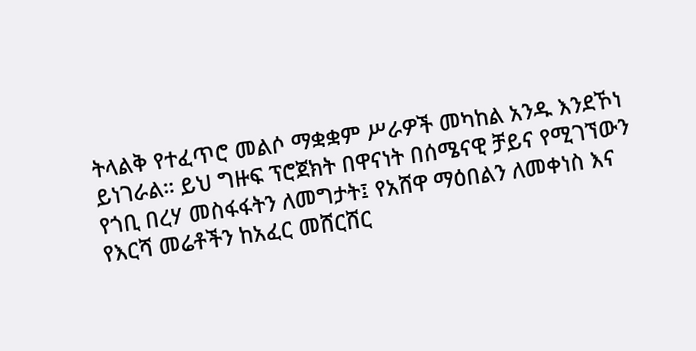ትላልቅ የተፈጥሮ መልሶ ማቋቋም ሥራዎች መካከል አንዱ እንደኾነ ይነገራል። ይህ ግዙፍ ፕሮጀክት በዋናነት በሰሜናዊ ቻይና የሚገኘውን የጎቢ በረሃ መስፋፋትን ለመግታት፤ የአሸዋ ማዕበልን ለመቀነስ እና የእርሻ መሬቶችን ከአፈር መሸርሸር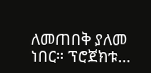ለመጠበቅ ያለመ ነበር። ፕሮጀክቱ…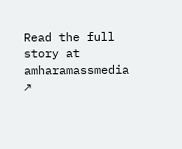Read the full story at amharamassmedia ↗